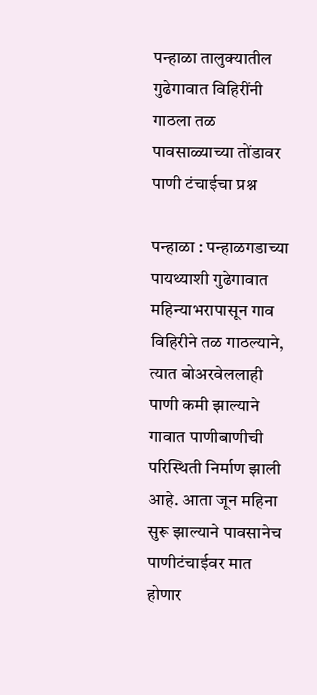पन्हाळा तालुक्यातील गुढेगावात विहिरींनी गाठला तळ पावसाळ्याच्या तोंडावर पाणी टंचाईचा प्रश्न

पन्हाळा : पन्हाळगडाच्या पायथ्याशी गुढेगावात महिन्याभरापासून गाव विहिरीने तळ गाठल्याने, त्यात बोअरवेललाही पाणी कमी झाल्याने गावात पाणीबाणीची परिस्थिती निर्माण झाली आहे. आता जून महिना सुरू झाल्याने पावसानेच पाणीटंचाईवर मात होणार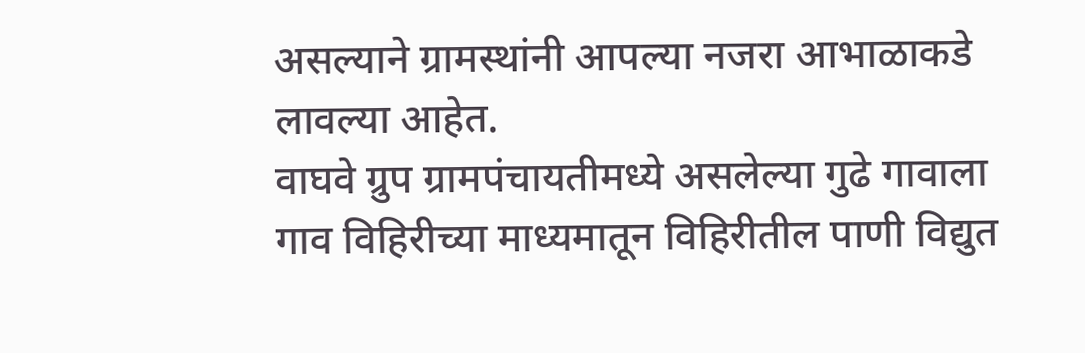असल्याने ग्रामस्थांनी आपल्या नजरा आभाळाकडे लावल्या आहेत.
वाघवे ग्रुप ग्रामपंचायतीमध्ये असलेल्या गुढे गावाला गाव विहिरीच्या माध्यमातून विहिरीतील पाणी विद्युत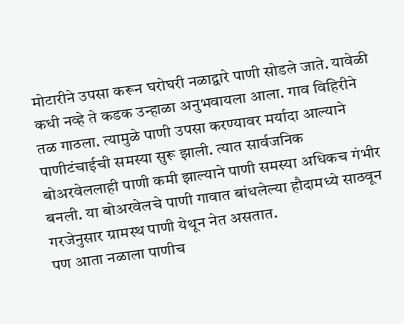मोटारीने उपसा करून घरोघरी नळाद्वारे पाणी सोडले जाते. यावेळी कधी नव्हे ते कडक उन्हाळा अनुभवायला आला. गाव विहिरीने तळ गाठला. त्यामुळे पाणी उपसा करण्यावर मर्यादा आल्याने पाणीटंचाईची समस्या सुरू झाली. त्यात सार्वजनिक बोअरवेललाही पाणी कमी झाल्याने पाणी समस्या अधिकच गंभीर बनली. या बोअरवेलचे पाणी गावात बांधलेल्या हौदामध्ये साठवून गरजेनुसार ग्रामस्थ पाणी येथून नेत असतात.
पण आता नळाला पाणीच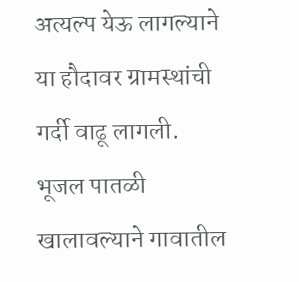अत्यल्प येऊ लागल्याने या हौदावर ग्रामस्थांची गर्दी वाढू लागली. भूजल पातळी खालावल्याने गावातील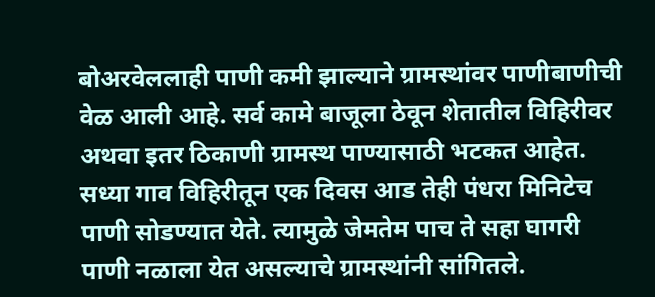बोअरवेललाही पाणी कमी झाल्याने ग्रामस्थांवर पाणीबाणीची वेळ आली आहे. सर्व कामे बाजूला ठेवून शेतातील विहिरीवर अथवा इतर ठिकाणी ग्रामस्थ पाण्यासाठी भटकत आहेत. सध्या गाव विहिरीतून एक दिवस आड तेही पंधरा मिनिटेच पाणी सोडण्यात येते. त्यामुळे जेमतेम पाच ते सहा घागरी पाणी नळाला येत असल्याचे ग्रामस्थांनी सांगितले.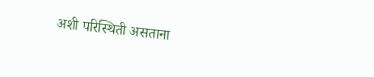अशी परिस्थिती असताना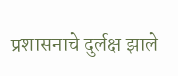प्रशासनाचे दुर्लक्ष झाले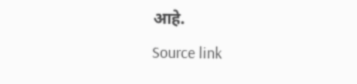आहे.
Source link